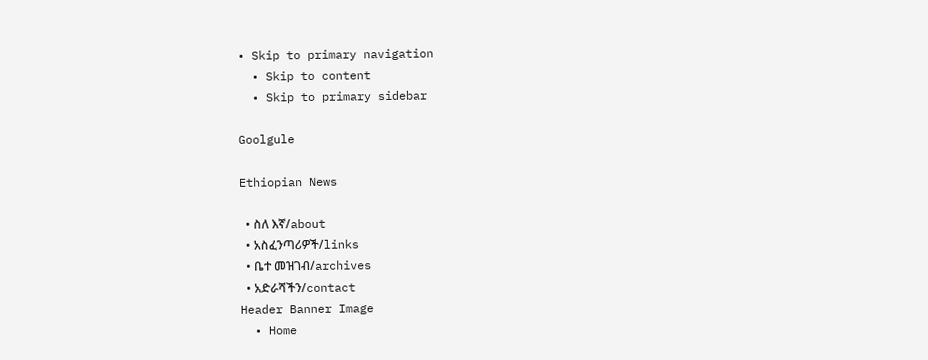• Skip to primary navigation
  • Skip to content
  • Skip to primary sidebar

Goolgule

Ethiopian News

  • ስለ እኛ/about
  • አስፈንጣሪዎች/links
  • ቤተ መዝገብ/archives
  • አድራሻችን/contact
Header Banner Image
  • Home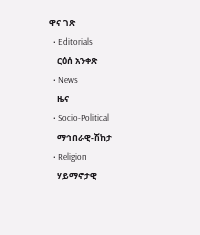ዋና ገጽ
  • Editorials
    ርዕሰ አንቀጽ
  • News
    ዜና
  • Socio-Political
    ማኅበራዊ-ሽከታ
  • Religion
    ሃይማኖታዊ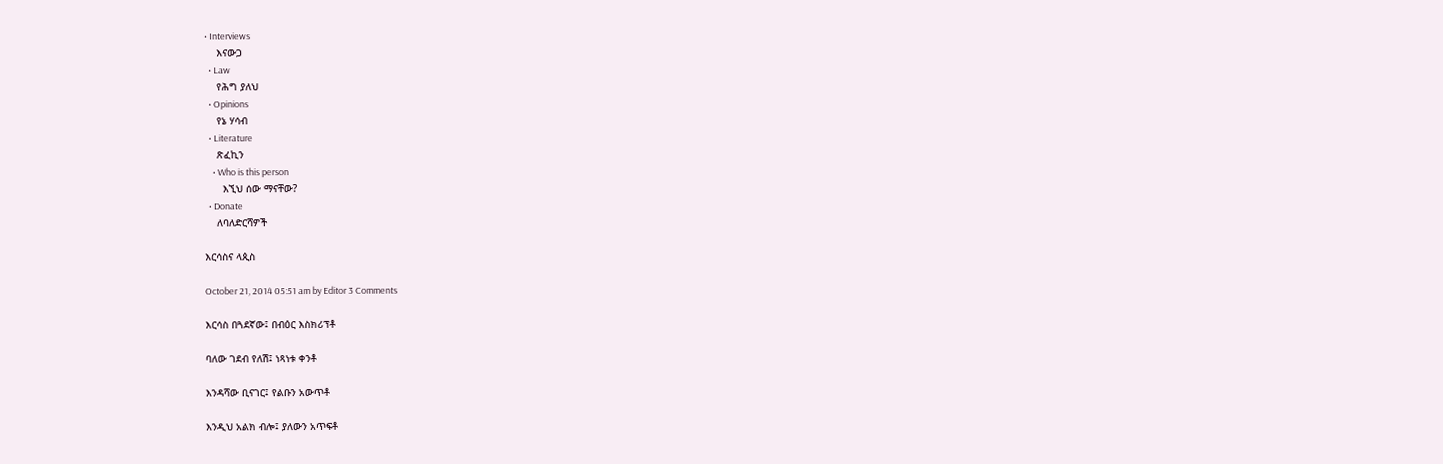• Interviews
    እናውጋ
  • Law
    የሕግ ያለህ
  • Opinions
    የኔ ሃሳብ
  • Literature
    ጽፈኪን
    • Who is this person
      እኚህ ሰው ማናቸው?
  • Donate
    ለባለድርሻዎች

እርሳስና ላጲስ

October 21, 2014 05:51 am by Editor 3 Comments

እርሳስ በጓደኛው፤ በብዕር እስክሪፕቶ

ባለው ገደብ የለሽ፤ ነጻነቱ ቀንቶ

እንዳሻው ቢናገር፤ የልቡን አውጥቶ

እንዲህ አልክ ብሎ፤ ያለውን አጥፍቶ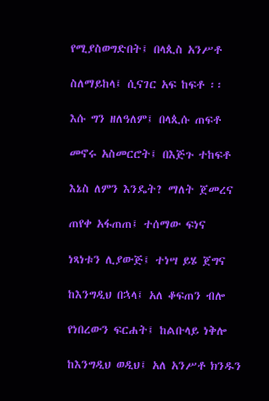የሚያስወግድበት፤ በላጲስ አንሥቶ

ስለማይከላ፤ ሲናገር አፍ ከፍቶ ፡፡

እሱ ግን ዘለዓለም፤ በላጲሱ ጠፍቶ

መኖሩ አስመርሮት፤ በእጅጉ ተከፍቶ

እኔስ ለምን እንዴት? ማለት ጀመረና

ጠየቀ አፋጠጠ፤ ተሰማው ፍነና

ነጻነቱን ሊያውጅ፤ ተነሣ ይሄ ጀግና

ከእንግዲህ በኋላ፤ አለ ቆፍጠን ብሎ

የነበረውን ፍርሐት፤ ከልቡላይ ነቅሎ

ከእንግዲህ ወዲህ፤ አለ አንሥቶ ክንዱን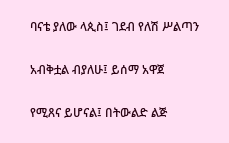ባናቴ ያለው ላጲስ፤ ገደብ የለሽ ሥልጣን

አብቅቷል ብያለሁ፤ ይሰማ አዋጀ

የሚጸና ይሆናል፤ በትውልድ ልጅ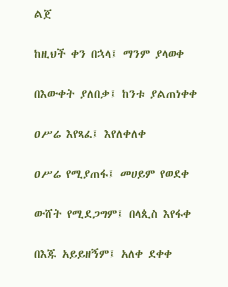ልጀ

ከዚህች ቀን በኋላ፤ ማንም ያላወቀ

በእውቀት ያለበቃ፤ ከንቱ ያልጠነቀቀ

ዐሥሬ እየጻፈ፤ እየለቀለቀ

ዐሥሬ የሚያጠፋ፤ መሀይም የወደቀ

ውሸት የሚደጋግም፤ በላጲስ እየፋቀ

በእጁ አይይዘኝም፤ አለቀ ደቀቀ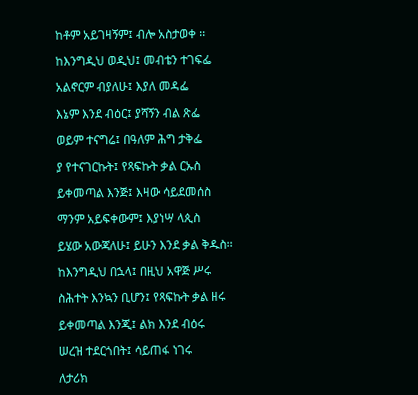ከቶም አይገዛኝም፤ ብሎ አስታወቀ ፡፡

ከእንግዲህ ወዲህ፤ መብቴን ተገፍፌ

አልኖርም ብያለሁ፤ እያለ መዳፌ

እኔም እንደ ብዕር፤ ያሻኝን ብል ጽፌ

ወይም ተናግሬ፤ በዓለም ሕግ ታቅፌ

ያ የተናገርኩት፤ የጻፍኩት ቃል ርኡስ

ይቀመጣል እንጅ፤ እዛው ሳይደመሰስ

ማንም አይፍቀውም፤ እያነሣ ላጲስ

ይሄው አውጃለሁ፤ ይሁን እንደ ቃል ቅዱስ፡፡

ከእንግዲህ በኋላ፤ በዚህ አዋጅ ሥሩ

ስሕተት እንኳን ቢሆን፤ የጻፍኩት ቃል ዘሩ

ይቀመጣል እንጂ፤ ልክ እንደ ብዕሩ

ሠረዝ ተደርጎበት፤ ሳይጠፋ ነገሩ

ለታሪክ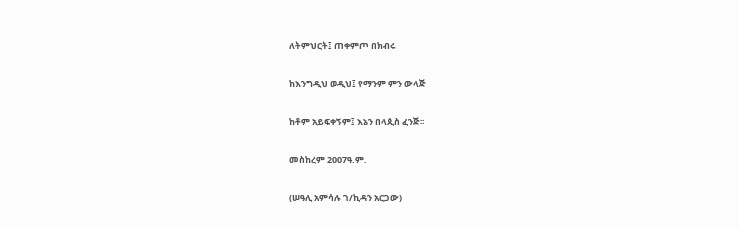ለትምህርት፤ ጠቀምጦ በክብሩ

ከእንግዲህ ወዲህ፤ የማንም ምን ውላጅ

ከቶም አይፍቀኝም፤ እኔን በላጲስ ፈንጅ፡፡

መስከረም 2007ዓ.ም.

(ሠዓሊ አምሳሉ ገ/ኪዳን አርጋው)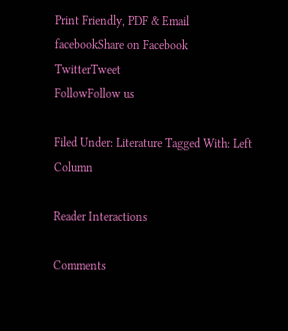Print Friendly, PDF & Email
facebookShare on Facebook
TwitterTweet
FollowFollow us

Filed Under: Literature Tagged With: Left Column

Reader Interactions

Comments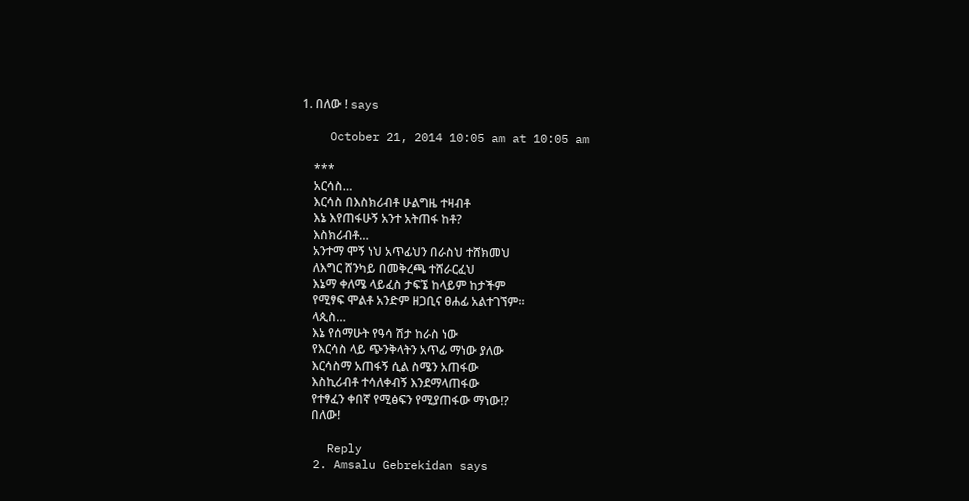1. በለው ! says

    October 21, 2014 10:05 am at 10:05 am

    ***
    አርሳስ…
    እርሳስ በእስክሪብቶ ሁልግዜ ተዛብቶ
    እኔ እየጠፋሁኝ አንተ አትጠፋ ከቶ?
    እስክሪብቶ…
    አንተማ ሞኝ ነህ አጥፊህን በራስህ ተሸክመህ
    ለእግር ሸንካይ በመቅረጫ ተሸራርፈህ
    እኔማ ቀለሜ ላይፈስ ታፍኜ ከላይም ከታችም
    የሚፃፍ ሞልቶ አንድም ዘጋቢና ፀሐፊ አልተገኘም።
    ላጲስ…
    እኔ የሰማሁት የዓሳ ሽታ ከራስ ነው
    የእርሳስ ላይ ጭንቅላትን አጥፊ ማነው ያለው
    እርሳስማ አጠፋኝ ሲል ስሜን አጠፋው
    እስኪሪብቶ ተሳለቀብኝ እንደማላጠፋው
    የተፃፈን ቀበኛ የሚፅፍን የሚያጠፋው ማነው!?
    በለው!

    Reply
  2. Amsalu Gebrekidan says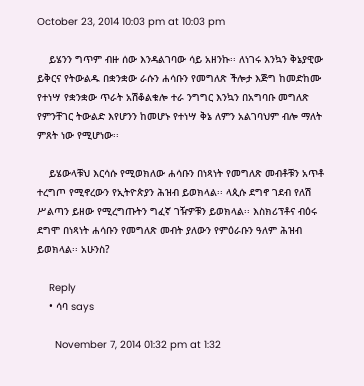October 23, 2014 10:03 pm at 10:03 pm

    ይሄንን ግጥም ብዙ ሰው እንዳልገባው ሳይ አዘንኩ፡፡ ለነገሩ እንኳን ቅኔያዊው ይቅርና የትውልዱ በቋንቋው ራሱን ሐሳቡን የመግለጽ ችሎታ እጅግ ከመድከሙ የተነሣ የቋንቋው ጥራት አሽቆልቁሎ ተራ ንግግር እንኳን በአግባቡ መግለጽ የምንቸገር ትውልድ እየሆንን ከመሆኑ የተነሣ ቅኔ ለምን አልገባህም ብሎ ማለት ምጸት ነው የሚሆነው፡፡

    ይሄውላቹህ እርሳሱ የሚወክለው ሐሳቡን በነጻነት የመግለጽ መብቶቹን አጥቶ ተረግጦ የሚኖረውን የኢትዮጵያን ሕዝብ ይወክላል፡፡ ላጲሱ ደግኖ ገደብ የለሽ ሥልጣን ይዘው የሚረግጡትን ግፈኛ ገዥዎቹን ይወክላል፡፡ እስክሪፕቶና ብዕሩ ደግሞ በነጻነት ሐሳቡን የመግለጽ መብት ያለውን የምዕራቡን ዓለም ሕዝብ ይወክላል፡፡ አሁንስ?

    Reply
    • ሳባ says

      November 7, 2014 01:32 pm at 1:32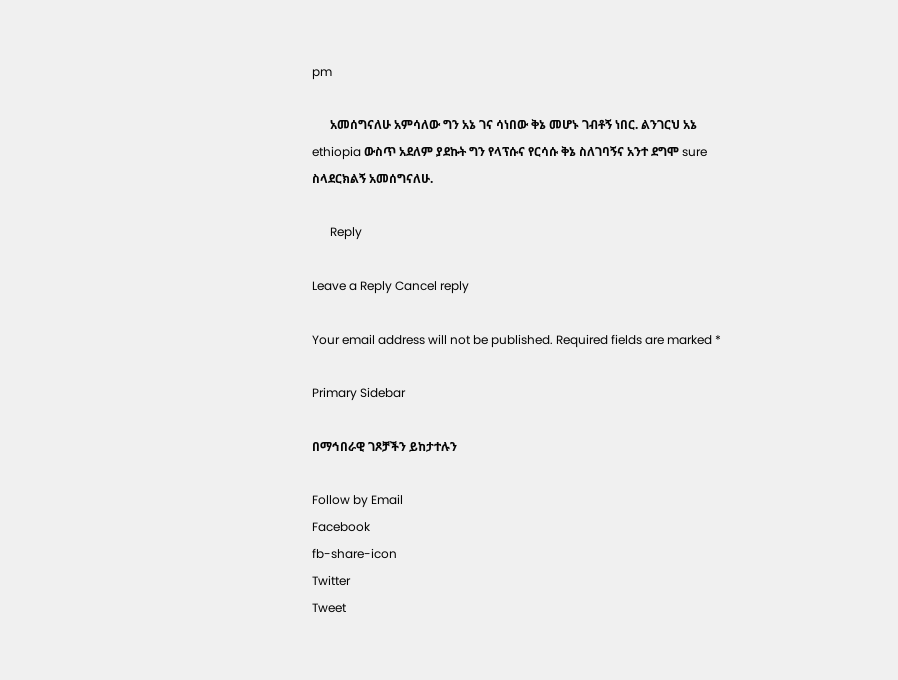pm

      አመሰግናለሁ አምሳለው ግን አኔ ገና ሳነበው ቅኔ መሆኑ ገብቶኝ ነበር. ልንገርህ አኔ ethiopia ውስጥ አደለም ያደኩት ግን የላፕሱና የርሳሱ ቅኔ ስለገባኝና አንተ ደግሞ sure ስላደርክልኝ አመሰግናለሁ.

      Reply

Leave a Reply Cancel reply

Your email address will not be published. Required fields are marked *

Primary Sidebar

በማኅበራዊ ገጾቻችን ይከታተሉን

Follow by Email
Facebook
fb-share-icon
Twitter
Tweet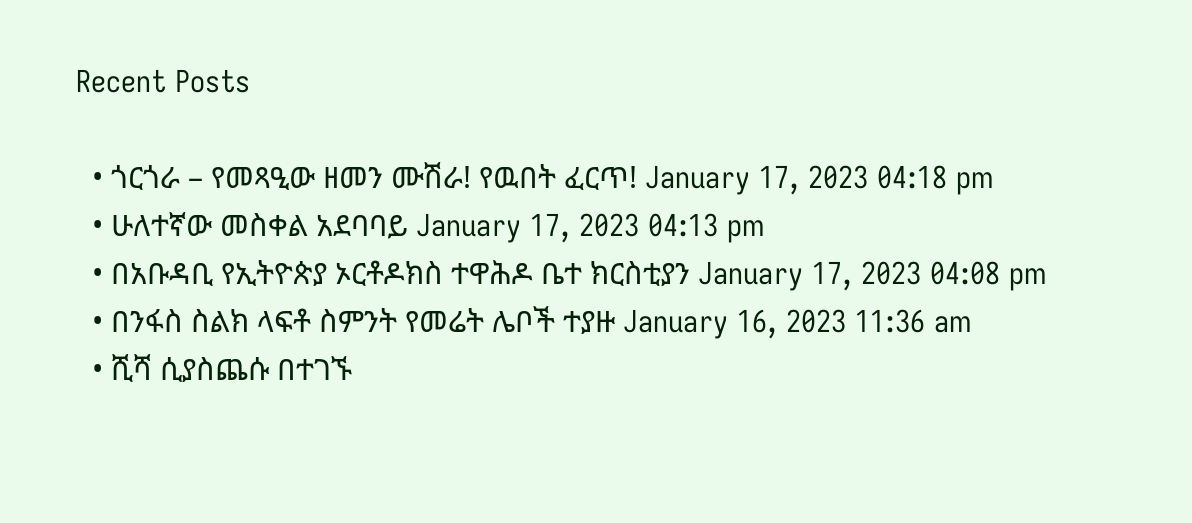Recent Posts

  • ጎርጎራ – የመጻዒው ዘመን ሙሽራ! የዉበት ፈርጥ! January 17, 2023 04:18 pm
  • ሁለተኛው መስቀል አደባባይ January 17, 2023 04:13 pm
  • በአቡዳቢ የኢትዮጵያ ኦርቶዶክስ ተዋሕዶ ቤተ ክርስቲያን January 17, 2023 04:08 pm
  • በንፋስ ስልክ ላፍቶ ስምንት የመሬት ሌቦች ተያዙ January 16, 2023 11:36 am
  • ሺሻ ሲያስጨሱ በተገኙ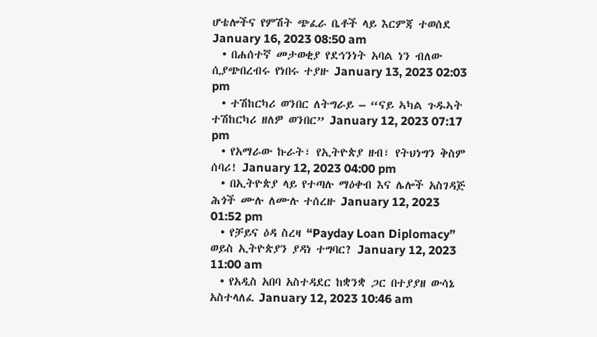ሆቴሎችና የምሽት ጭፈራ ቤቶች ላይ እርምጃ ተወሰደ January 16, 2023 08:50 am
  • በሐሰተኛ መታወቂያ የደኅንነት አባል ነን ብለው ሲያጭበረብሩ የነበሩ ተያዙ January 13, 2023 02:03 pm
  • ተሽከርካሪ ወንበር ለትግራይ – “ናይ ኣካል ጉዱኣት ተሽከርካሪ ዘለዎ ወንበር” January 12, 2023 07:17 pm
  • የአማራው ኩራት፣ የኢትዮጵያ ዘብ፣ የትህነግን ቅስም ሰባሪ! January 12, 2023 04:00 pm
  • በኢትዮጵያ ላይ የተጣሉ ማዕቀብ እና ሌሎች አስገዳጅ ሕጎች ሙሉ ለሙሉ ተሰረዙ January 12, 2023 01:52 pm
  • የቻይና ዕዳ ስረዛ “Payday Loan Diplomacy” ወይስ ኢትዮጵያን ያዳነ ተግባር? January 12, 2023 11:00 am
  • የአዲስ አበባ አስተዳደር ከቋንቋ ጋር በተያያዘ ውሳኔ አስተላለፈ January 12, 2023 10:46 am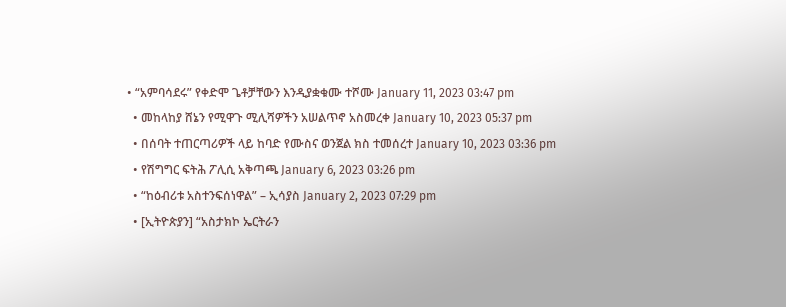• “አምባሳደሩ” የቀድሞ ጌቶቻቸውን እንዲያቋቁሙ ተሾሙ January 11, 2023 03:47 pm
  • መከላከያ ሸኔን የሚዋጉ ሚሊሻዎችን አሠልጥኖ አስመረቀ January 10, 2023 05:37 pm
  • በሰባት ተጠርጣሪዎች ላይ ከባድ የሙስና ወንጀል ክስ ተመሰረተ January 10, 2023 03:36 pm
  • የሽግግር ፍትሕ ፖሊሲ አቅጣጫ January 6, 2023 03:26 pm
  • “ከዕብሪቱ አስተንፍሰነዋል” – ኢሳያስ January 2, 2023 07:29 pm
  • [ኢትዮጵያን] “አስታክኮ ኤርትራን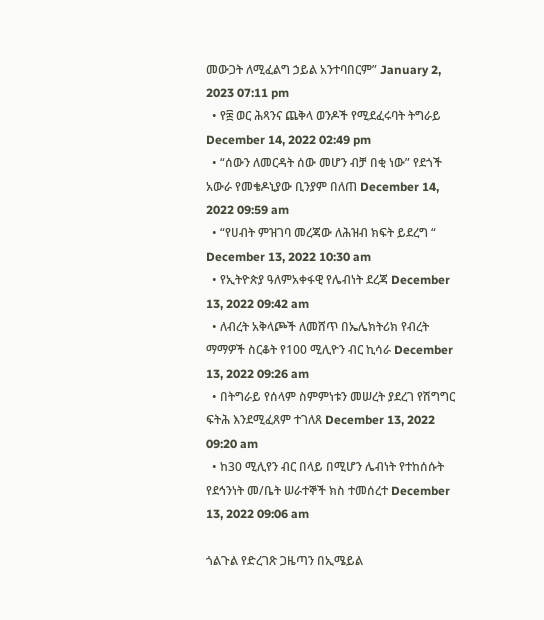መውጋት ለሚፈልግ ኃይል አንተባበርም” January 2, 2023 07:11 pm
  • የ፰ ወር ሕጻንና ጨቅላ ወንዶች የሚደፈሩባት ትግራይ December 14, 2022 02:49 pm
  • “ሰውን ለመርዳት ሰው መሆን ብቻ በቂ ነው” የደጎች አውራ የመቄዶኒያው ቢንያም በለጠ December 14, 2022 09:59 am
  • “የሀብት ምዝገባ መረጃው ለሕዝብ ክፍት ይደረግ “ December 13, 2022 10:30 am
  • የኢትዮጵያ ዓለምአቀፋዊ የሌብነት ደረጃ December 13, 2022 09:42 am
  • ለብረት አቅላጮች ለመሸጥ በኤሌክትሪክ የብረት ማማዎች ስርቆት የ100 ሚሊዮን ብር ኪሳራ December 13, 2022 09:26 am
  • በትግራይ የሰላም ስምምነቱን መሠረት ያደረገ የሽግግር ፍትሕ እንደሚፈጸም ተገለጸ December 13, 2022 09:20 am
  • ከ30 ሚሊየን ብር በላይ በሚሆን ሌብነት የተከሰሱት የደኅንነት መ/ቤት ሠራተኞች ክስ ተመሰረተ December 13, 2022 09:06 am

ጎልጉል የድረገጽ ጋዜጣን በኢሜይል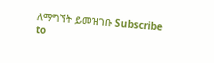ለማግኘት ይመዝገቡ Subscribe to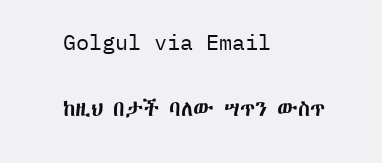Golgul via Email

ከዚህ በታች ባለው ሣጥን ውስጥ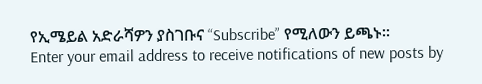የኢሜይል አድራሻዎን ያስገቡና “Subscribe” የሚለውን ይጫኑ፡፡
Enter your email address to receive notifications of new posts by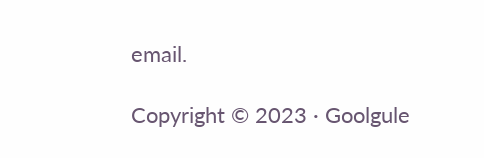email.

Copyright © 2023 · Goolgule